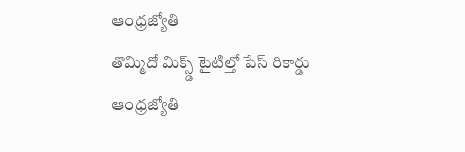ఆంధ్రజ్యోతి
తొమ్మిదో మిక్స్డ్ టైటిల్తో పేస్ రికార్డు
ఆంధ్రజ్యోతి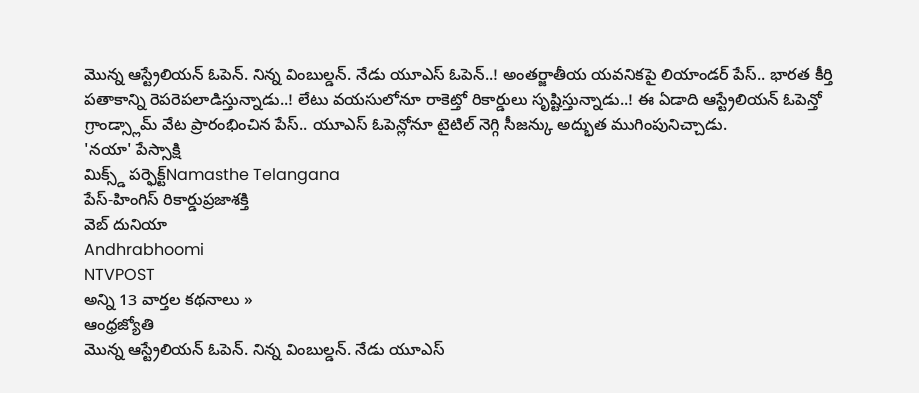మొన్న ఆస్ట్రేలియన్ ఓపెన్. నిన్న వింబుల్డన్. నేడు యూఎస్ ఓపెన్..! అంతర్జాతీయ యవనికపై లియాండర్ పేస్.. భారత కీర్తి పతాకాన్ని రెపరెపలాడిస్తున్నాడు..! లేటు వయసులోనూ రాకెట్తో రికార్డులు సృష్టిస్తున్నాడు..! ఈ ఏడాది ఆస్ట్రేలియన్ ఓపెన్తో గ్రాండ్స్లామ్ వేట ప్రారంభించిన పేస్.. యూఎస్ ఓపెన్లోనూ టైటిల్ నెగ్గి సీజన్కు అద్భుత ముగింపునిచ్చాడు.
'నయా' పేస్సాక్షి
మిక్స్డ్ పర్ఫెక్ట్Namasthe Telangana
పేస్-హింగిస్ రికార్డుప్రజాశక్తి
వెబ్ దునియా
Andhrabhoomi
NTVPOST
అన్ని 13 వార్తల కథనాలు »
ఆంధ్రజ్యోతి
మొన్న ఆస్ట్రేలియన్ ఓపెన్. నిన్న వింబుల్డన్. నేడు యూఎస్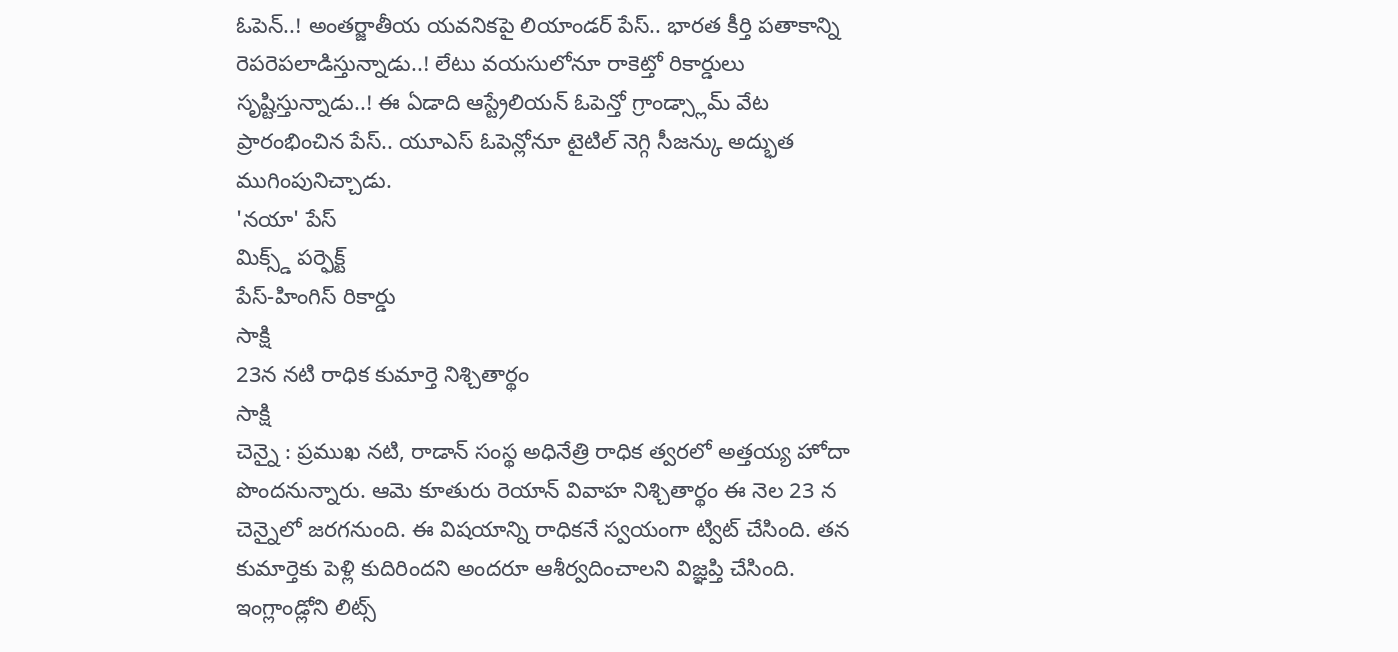ఓపెన్..! అంతర్జాతీయ యవనికపై లియాండర్ పేస్.. భారత కీర్తి పతాకాన్ని రెపరెపలాడిస్తున్నాడు..! లేటు వయసులోనూ రాకెట్తో రికార్డులు సృష్టిస్తున్నాడు..! ఈ ఏడాది ఆస్ట్రేలియన్ ఓపెన్తో గ్రాండ్స్లామ్ వేట ప్రారంభించిన పేస్.. యూఎస్ ఓపెన్లోనూ టైటిల్ నెగ్గి సీజన్కు అద్భుత ముగింపునిచ్చాడు.
'నయా' పేస్
మిక్స్డ్ పర్ఫెక్ట్
పేస్-హింగిస్ రికార్డు
సాక్షి
23న నటి రాధిక కుమార్తె నిశ్చితార్థం
సాక్షి
చెన్నై : ప్రముఖ నటి, రాడాన్ సంస్థ అధినేత్రి రాధిక త్వరలో అత్తయ్య హోదా పొందనున్నారు. ఆమె కూతురు రెయాన్ వివాహ నిశ్చితార్థం ఈ నెల 23 న చెన్నైలో జరగనుంది. ఈ విషయాన్ని రాధికనే స్వయంగా ట్విట్ చేసింది. తన కుమార్తెకు పెళ్లి కుదిరిందని అందరూ ఆశీర్వదించాలని విజ్ఞప్తి చేసింది. ఇంగ్లాండ్లోని లిట్స్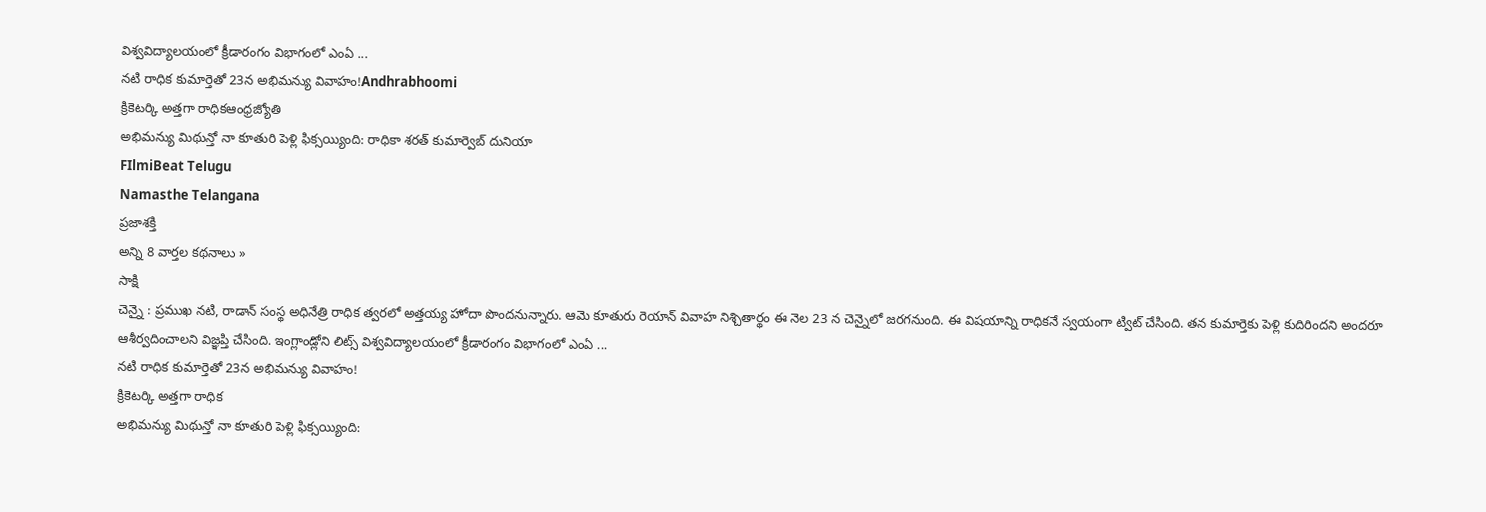విశ్వవిద్యాలయంలో క్రీడారంగం విభాగంలో ఎంఏ ...
నటి రాధిక కుమార్తెతో 23న అభిమన్యు వివాహం!Andhrabhoomi
క్రికెటర్కి అత్తగా రాధికఆంధ్రజ్యోతి
అభిమన్యు మిథున్తో నా కూతురి పెళ్లి ఫిక్సయ్యింది: రాధికా శరత్ కుమార్వెబ్ దునియా
FIlmiBeat Telugu
Namasthe Telangana
ప్రజాశక్తి
అన్ని 8 వార్తల కథనాలు »
సాక్షి
చెన్నై : ప్రముఖ నటి, రాడాన్ సంస్థ అధినేత్రి రాధిక త్వరలో అత్తయ్య హోదా పొందనున్నారు. ఆమె కూతురు రెయాన్ వివాహ నిశ్చితార్థం ఈ నెల 23 న చెన్నైలో జరగనుంది. ఈ విషయాన్ని రాధికనే స్వయంగా ట్విట్ చేసింది. తన కుమార్తెకు పెళ్లి కుదిరిందని అందరూ ఆశీర్వదించాలని విజ్ఞప్తి చేసింది. ఇంగ్లాండ్లోని లిట్స్ విశ్వవిద్యాలయంలో క్రీడారంగం విభాగంలో ఎంఏ ...
నటి రాధిక కుమార్తెతో 23న అభిమన్యు వివాహం!
క్రికెటర్కి అత్తగా రాధిక
అభిమన్యు మిథున్తో నా కూతురి పెళ్లి ఫిక్సయ్యింది: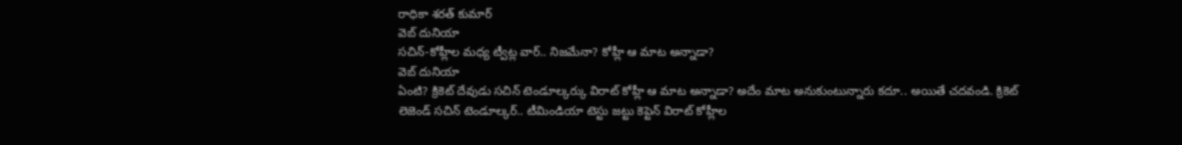రాధికా శరత్ కుమార్
వెబ్ దునియా
సచిన్-కోహ్లీల మధ్య ట్వీట్ల వార్.. నిజమేనా? కోహ్లీ ఆ మాట అన్నాడా?
వెబ్ దునియా
ఏంటి? క్రికెట్ దేవుడు సచిన్ టెండూల్కర్కు విరాట్ కోహ్లీ ఆ మాట అన్నాడా? అదేం మాట అనుకుంటున్నారు కదూ.. అయితే చదవండి. క్రికెట్ లెజెండ్ సచిన్ టెండూల్కర్.. టీమిండియా టెస్టు జట్టు కెప్టెన్ విరాట్ కోహ్లీల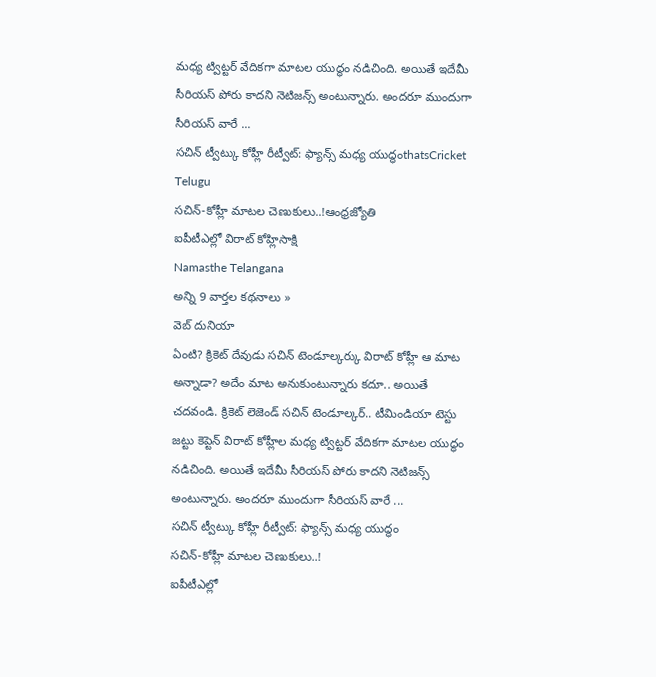మధ్య ట్విట్టర్ వేదికగా మాటల యుద్ధం నడిచింది. అయితే ఇదేమీ సీరియస్ పోరు కాదని నెటిజన్స్ అంటున్నారు. అందరూ ముందుగా సీరియస్ వారే ...
సచిన్ ట్వీట్కు కోహ్లీ రీట్వీట్: ఫ్యాన్స్ మధ్య యుద్ధంthatsCricket Telugu
సచిన్-కోహ్లీ మాటల చెణుకులు..!ఆంధ్రజ్యోతి
ఐపీటీఎల్లో విరాట్ కోహ్లిసాక్షి
Namasthe Telangana
అన్ని 9 వార్తల కథనాలు »
వెబ్ దునియా
ఏంటి? క్రికెట్ దేవుడు సచిన్ టెండూల్కర్కు విరాట్ కోహ్లీ ఆ మాట అన్నాడా? అదేం మాట అనుకుంటున్నారు కదూ.. అయితే చదవండి. క్రికెట్ లెజెండ్ సచిన్ టెండూల్కర్.. టీమిండియా టెస్టు జట్టు కెప్టెన్ విరాట్ కోహ్లీల మధ్య ట్విట్టర్ వేదికగా మాటల యుద్ధం నడిచింది. అయితే ఇదేమీ సీరియస్ పోరు కాదని నెటిజన్స్ అంటున్నారు. అందరూ ముందుగా సీరియస్ వారే ...
సచిన్ ట్వీట్కు కోహ్లీ రీట్వీట్: ఫ్యాన్స్ మధ్య యుద్ధం
సచిన్-కోహ్లీ మాటల చెణుకులు..!
ఐపీటీఎల్లో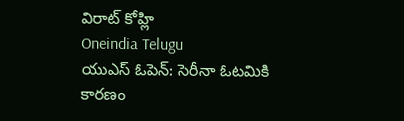విరాట్ కోహ్లి
Oneindia Telugu
యుఎస్ ఓపెన్: సెరీనా ఓటమికి కారణం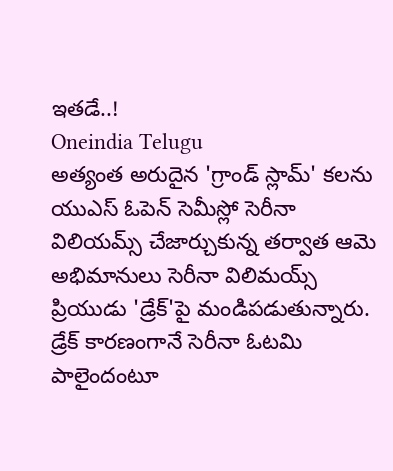ఇతడే..!
Oneindia Telugu
అత్యంత అరుదైన 'గ్రాండ్ స్లామ్' కలను యుఎస్ ఓపెన్ సెమీస్లో సెరీనా విలియమ్స్ చేజార్చుకున్న తర్వాత ఆమె అభిమానులు సెరీనా విలిమయ్స్ ప్రియుడు 'డ్రేక్'పై మండిపడుతున్నారు. డ్రేక్ కారణంగానే సెరీనా ఓటమి పాలైందంటూ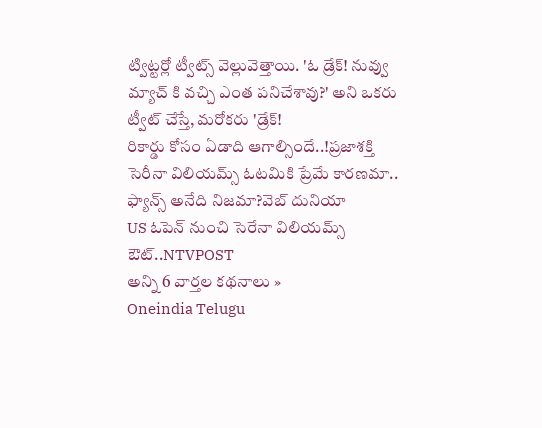ట్విట్టర్లో ట్వీట్స్ వెల్లువెత్తాయి. 'ఓ డ్రేక్! నువ్వు మ్యాచ్ కి వచ్చి ఎంత పనిచేశావు?' అని ఒకరు ట్వీట్ చేస్తే, మరోకరు 'డ్రేక్!
రికార్డు కోసం ఏడాది ఆగాల్సిందే..!ప్రజాశక్తి
సెరీనా విలియమ్స్ ఓటమికి ప్రేమే కారణమా.. ఫ్యాన్స్ అనేది నిజమా?వెబ్ దునియా
US ఓపెన్ నుంచి సెరేనా విలియమ్స్ ఔట్..NTVPOST
అన్ని 6 వార్తల కథనాలు »
Oneindia Telugu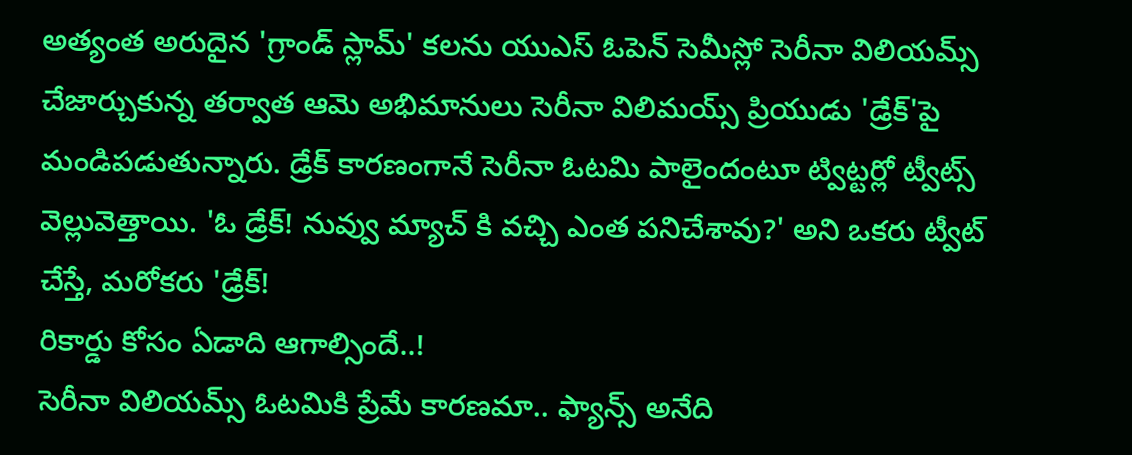అత్యంత అరుదైన 'గ్రాండ్ స్లామ్' కలను యుఎస్ ఓపెన్ సెమీస్లో సెరీనా విలియమ్స్ చేజార్చుకున్న తర్వాత ఆమె అభిమానులు సెరీనా విలిమయ్స్ ప్రియుడు 'డ్రేక్'పై మండిపడుతున్నారు. డ్రేక్ కారణంగానే సెరీనా ఓటమి పాలైందంటూ ట్విట్టర్లో ట్వీట్స్ వెల్లువెత్తాయి. 'ఓ డ్రేక్! నువ్వు మ్యాచ్ కి వచ్చి ఎంత పనిచేశావు?' అని ఒకరు ట్వీట్ చేస్తే, మరోకరు 'డ్రేక్!
రికార్డు కోసం ఏడాది ఆగాల్సిందే..!
సెరీనా విలియమ్స్ ఓటమికి ప్రేమే కారణమా.. ఫ్యాన్స్ అనేది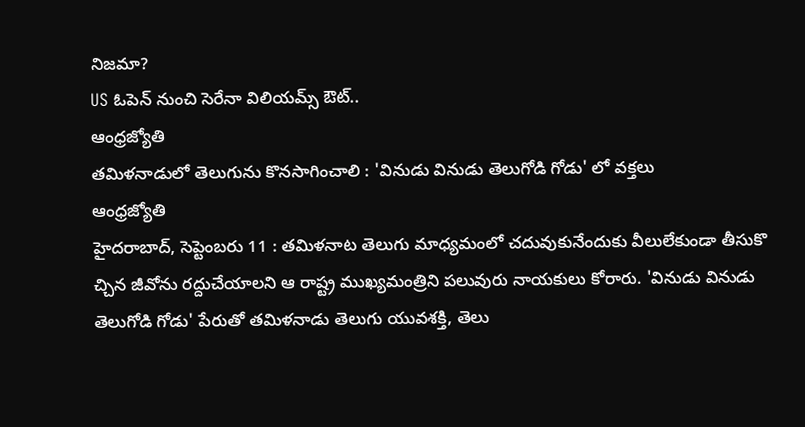నిజమా?
US ఓపెన్ నుంచి సెరేనా విలియమ్స్ ఔట్..
ఆంధ్రజ్యోతి
తమిళనాడులో తెలుగును కొనసాగించాలి : 'వినుడు వినుడు తెలుగోడి గోడు' లో వక్తలు
ఆంధ్రజ్యోతి
హైదరాబాద్, సెప్టెంబరు 11 : తమిళనాట తెలుగు మాధ్యమంలో చదువుకునేందుకు వీలులేకుండా తీసుకొ చ్చిన జీవోను రద్దుచేయాలని ఆ రాష్ట్ర ముఖ్యమంత్రిని పలువురు నాయకులు కోరారు. 'వినుడు వినుడు తెలుగోడి గోడు' పేరుతో తమిళనాడు తెలుగు యువశక్తి, తెలు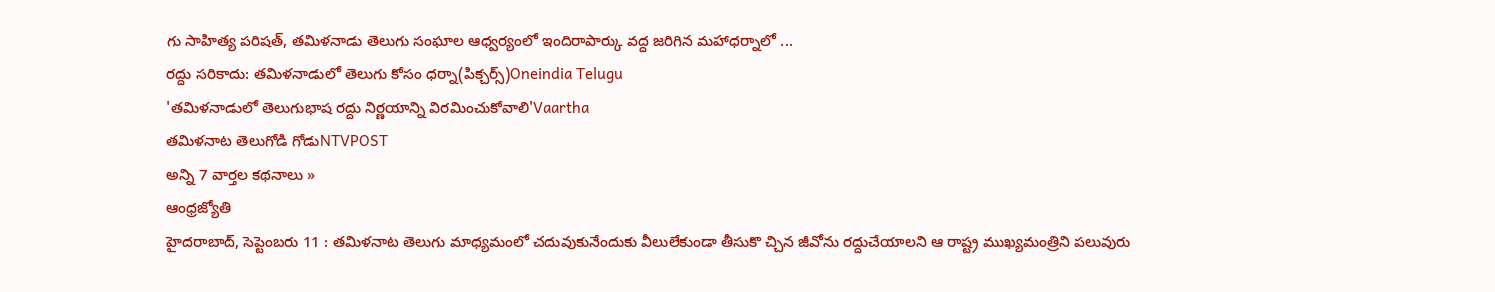గు సాహిత్య పరిషత్, తమిళనాడు తెలుగు సంఘాల ఆధ్వర్యంలో ఇందిరాపార్కు వద్ద జరిగిన మహాధర్నాలో ...
రద్దు సరికాదు: తమిళనాడులో తెలుగు కోసం ధర్నా(పిక్చర్స్)Oneindia Telugu
'తమిళనాడులో తెలుగుభాష రద్దు నిర్ణయాన్ని విరమించుకోవాలి'Vaartha
తమిళనాట తెలుగోడి గోడుNTVPOST
అన్ని 7 వార్తల కథనాలు »
ఆంధ్రజ్యోతి
హైదరాబాద్, సెప్టెంబరు 11 : తమిళనాట తెలుగు మాధ్యమంలో చదువుకునేందుకు వీలులేకుండా తీసుకొ చ్చిన జీవోను రద్దుచేయాలని ఆ రాష్ట్ర ముఖ్యమంత్రిని పలువురు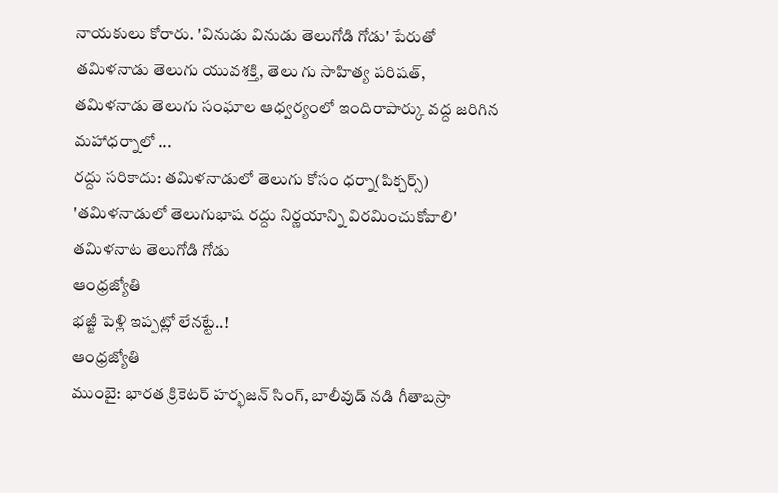నాయకులు కోరారు. 'వినుడు వినుడు తెలుగోడి గోడు' పేరుతో తమిళనాడు తెలుగు యువశక్తి, తెలు గు సాహిత్య పరిషత్, తమిళనాడు తెలుగు సంఘాల ఆధ్వర్యంలో ఇందిరాపార్కు వద్ద జరిగిన మహాధర్నాలో ...
రద్దు సరికాదు: తమిళనాడులో తెలుగు కోసం ధర్నా(పిక్చర్స్)
'తమిళనాడులో తెలుగుభాష రద్దు నిర్ణయాన్ని విరమించుకోవాలి'
తమిళనాట తెలుగోడి గోడు
ఆంధ్రజ్యోతి
భజ్జీ పెళ్లి ఇప్పట్లో లేనట్టే..!
ఆంధ్రజ్యోతి
ముంబై: భారత క్రికెటర్ హర్భజన్ సింగ్, బాలీవుడ్ నడి గీతాబస్రా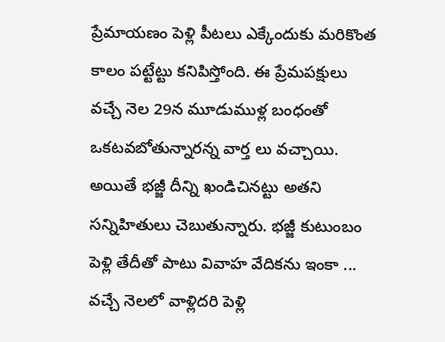ప్రేమాయణం పెళ్లి పీటలు ఎక్కేందుకు మరికొంత కాలం పట్టేట్టు కనిపిస్తోంది. ఈ ప్రేమపక్షులు వచ్చే నెల 29న మూడుముళ్ల బంధంతో ఒకటవబోతున్నారన్న వార్త లు వచ్చాయి. అయితే భజ్జీ దీన్ని ఖండిచినట్టు అతని సన్నిహితులు చెబుతున్నారు. భజ్జీ కుటుంబం పెళ్లి తేదీతో పాటు వివాహ వేదికను ఇంకా ...
వచ్చే నెలలో వాళ్లిదరి పెళ్లి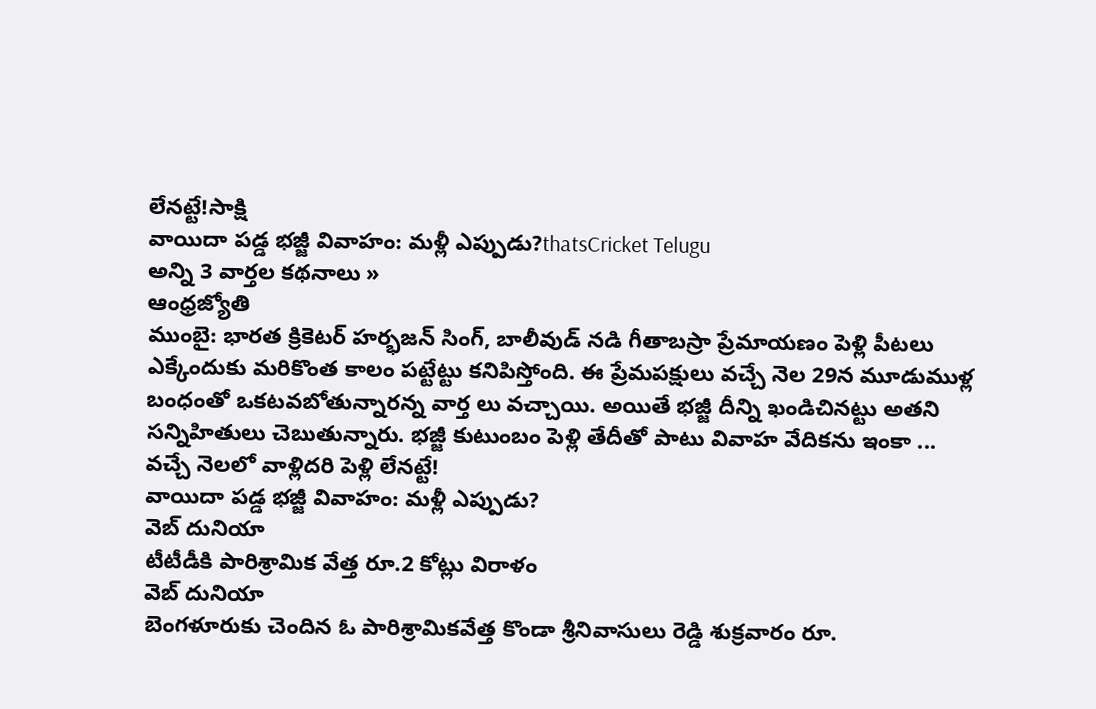లేనట్టే!సాక్షి
వాయిదా పడ్డ భజ్జీ వివాహం: మళ్లీ ఎప్పుడు?thatsCricket Telugu
అన్ని 3 వార్తల కథనాలు »
ఆంధ్రజ్యోతి
ముంబై: భారత క్రికెటర్ హర్భజన్ సింగ్, బాలీవుడ్ నడి గీతాబస్రా ప్రేమాయణం పెళ్లి పీటలు ఎక్కేందుకు మరికొంత కాలం పట్టేట్టు కనిపిస్తోంది. ఈ ప్రేమపక్షులు వచ్చే నెల 29న మూడుముళ్ల బంధంతో ఒకటవబోతున్నారన్న వార్త లు వచ్చాయి. అయితే భజ్జీ దీన్ని ఖండిచినట్టు అతని సన్నిహితులు చెబుతున్నారు. భజ్జీ కుటుంబం పెళ్లి తేదీతో పాటు వివాహ వేదికను ఇంకా ...
వచ్చే నెలలో వాళ్లిదరి పెళ్లి లేనట్టే!
వాయిదా పడ్డ భజ్జీ వివాహం: మళ్లీ ఎప్పుడు?
వెబ్ దునియా
టీటీడీకి పారిశ్రామిక వేత్త రూ.2 కోట్లు విరాళం
వెబ్ దునియా
బెంగళూరుకు చెందిన ఓ పారిశ్రామికవేత్త కొండా శ్రీనివాసులు రెడ్డి శుక్రవారం రూ.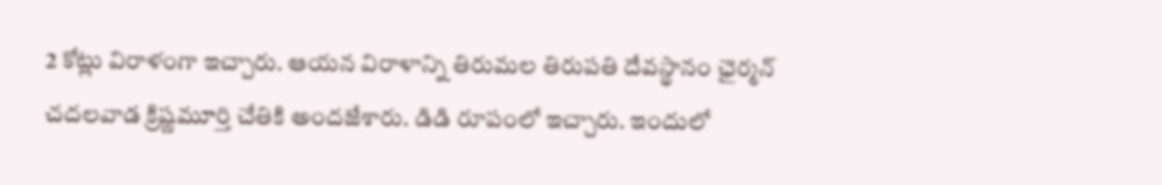2 కోట్లు విరాళంగా ఇచ్చారు. ఆయన విరాళాన్ని తిరుమల తిరుపతి దేవస్థానం ఛైర్మన్ చదలవాడ క్రిష్ణమూర్తి చేతికి అందజేశారు. డిడి రూపంలో ఇచ్చారు. ఇందులో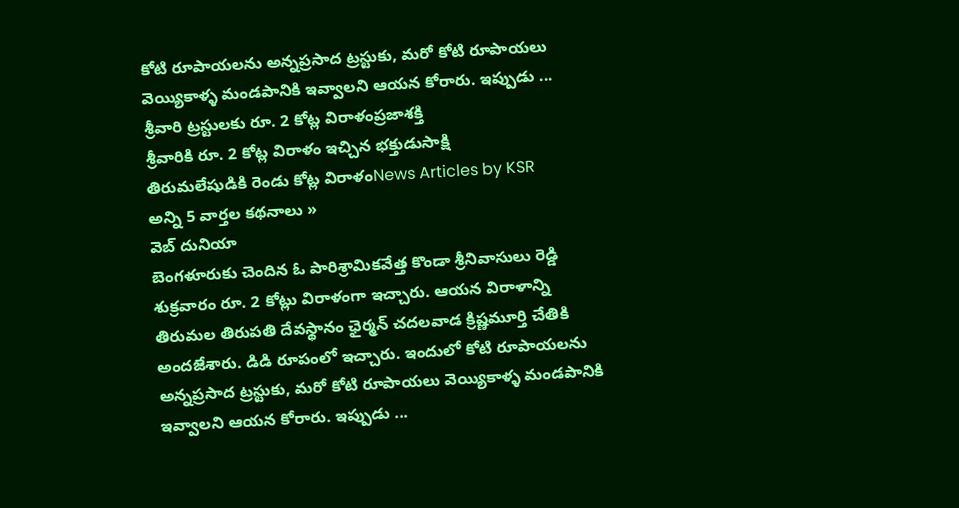కోటి రూపాయలను అన్నప్రసాద ట్రస్టుకు, మరో కోటి రూపాయలు వెయ్యికాళ్ళ మండపానికి ఇవ్వాలని ఆయన కోరారు. ఇప్పుడు ...
శ్రీవారి ట్రస్టులకు రూ. 2 కోట్ల విరాళంప్రజాశక్తి
శ్రీవారికి రూ. 2 కోట్ల విరాళం ఇచ్చిన భక్తుడుసాక్షి
తిరుమలేషుడికి రెండు కోట్ల విరాళంNews Articles by KSR
అన్ని 5 వార్తల కథనాలు »
వెబ్ దునియా
బెంగళూరుకు చెందిన ఓ పారిశ్రామికవేత్త కొండా శ్రీనివాసులు రెడ్డి శుక్రవారం రూ. 2 కోట్లు విరాళంగా ఇచ్చారు. ఆయన విరాళాన్ని తిరుమల తిరుపతి దేవస్థానం ఛైర్మన్ చదలవాడ క్రిష్ణమూర్తి చేతికి అందజేశారు. డిడి రూపంలో ఇచ్చారు. ఇందులో కోటి రూపాయలను అన్నప్రసాద ట్రస్టుకు, మరో కోటి రూపాయలు వెయ్యికాళ్ళ మండపానికి ఇవ్వాలని ఆయన కోరారు. ఇప్పుడు ...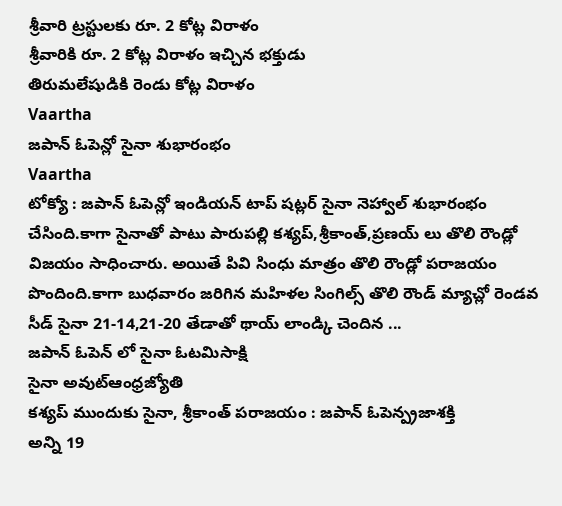శ్రీవారి ట్రస్టులకు రూ. 2 కోట్ల విరాళం
శ్రీవారికి రూ. 2 కోట్ల విరాళం ఇచ్చిన భక్తుడు
తిరుమలేషుడికి రెండు కోట్ల విరాళం
Vaartha
జపాన్ ఓపెన్లో సైనా శుభారంభం
Vaartha
టోక్యో : జపాన్ ఓపెన్లో ఇండియన్ టాప్ షట్లర్ సైనా నెహ్వాల్ శుభారంభం చేసింది.కాగా సైనాతో పాటు పారుపల్లి కశ్యప్,శ్రీకాంత్,ప్రణయ్ లు తొలి రౌండ్లో విజయం సాధించారు. అయితే పివి సింధు మాత్రం తొలి రౌండ్లో పరాజయం పొందింది.కాగా బుధవారం జరిగిన మహిళల సింగిల్స్ తొలి రౌండ్ మ్యాచ్లో రెండవ సీడ్ సైనా 21-14,21-20 తేడాతో థాయ్ లాండ్కి చెందిన ...
జపాన్ ఓపెన్ లో సైనా ఓటమిసాక్షి
సైనా అవుట్ఆంధ్రజ్యోతి
కశ్యప్ ముందుకు సైనా, శ్రీకాంత్ పరాజయం : జపాన్ ఓపెన్ప్రజాశక్తి
అన్ని 19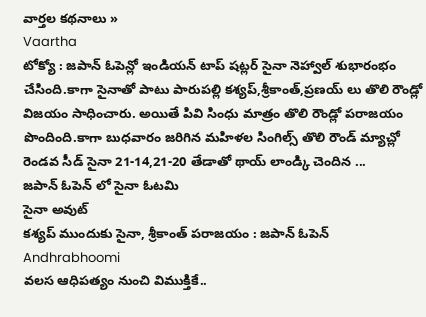వార్తల కథనాలు »
Vaartha
టోక్యో : జపాన్ ఓపెన్లో ఇండియన్ టాప్ షట్లర్ సైనా నెహ్వాల్ శుభారంభం చేసింది.కాగా సైనాతో పాటు పారుపల్లి కశ్యప్,శ్రీకాంత్,ప్రణయ్ లు తొలి రౌండ్లో విజయం సాధించారు. అయితే పివి సింధు మాత్రం తొలి రౌండ్లో పరాజయం పొందింది.కాగా బుధవారం జరిగిన మహిళల సింగిల్స్ తొలి రౌండ్ మ్యాచ్లో రెండవ సీడ్ సైనా 21-14,21-20 తేడాతో థాయ్ లాండ్కి చెందిన ...
జపాన్ ఓపెన్ లో సైనా ఓటమి
సైనా అవుట్
కశ్యప్ ముందుకు సైనా, శ్రీకాంత్ పరాజయం : జపాన్ ఓపెన్
Andhrabhoomi
వలస ఆధిపత్యం నుంచి విముక్తికే..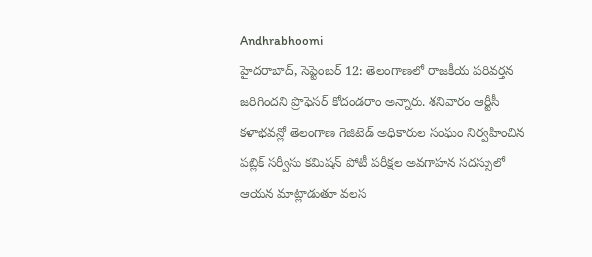Andhrabhoomi
హైదరాబాద్, సెప్టెంబర్ 12: తెలంగాణలో రాజకీయ పరివర్తన జరిగిందని ప్రొఫెసర్ కోదండరాం అన్నారు. శనివారం ఆర్టీసీ కళాభవన్లో తెలంగాణ గెజిటెడ్ అధికారుల సంఘం నిర్వహించిన పబ్లిక్ సర్వీసు కమిషన్ పోటీ పరీక్షల అవగాహన సదస్సులో ఆయన మాట్లాడుతూ వలస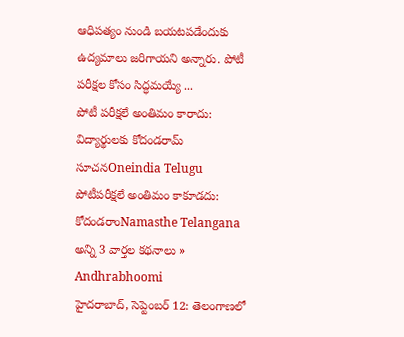ఆధిపత్యం నుండి బయటపడేందుకు ఉద్యమాలు జరిగాయని అన్నారు. పోటీ పరీక్షల కోసం సిద్ధమయ్యే ...
పోటీ పరీక్షలే అంతిమం కారాదు: విద్యార్థులకు కోదండరామ్ సూచనOneindia Telugu
పోటీపరీక్షలే అంతిమం కాకూడదు: కోదండరాంNamasthe Telangana
అన్ని 3 వార్తల కథనాలు »
Andhrabhoomi
హైదరాబాద్, సెప్టెంబర్ 12: తెలంగాణలో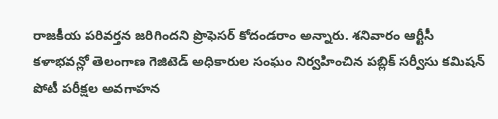రాజకీయ పరివర్తన జరిగిందని ప్రొఫెసర్ కోదండరాం అన్నారు. శనివారం ఆర్టీసీ కళాభవన్లో తెలంగాణ గెజిటెడ్ అధికారుల సంఘం నిర్వహించిన పబ్లిక్ సర్వీసు కమిషన్ పోటీ పరీక్షల అవగాహన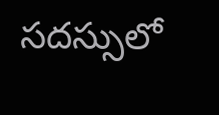సదస్సులో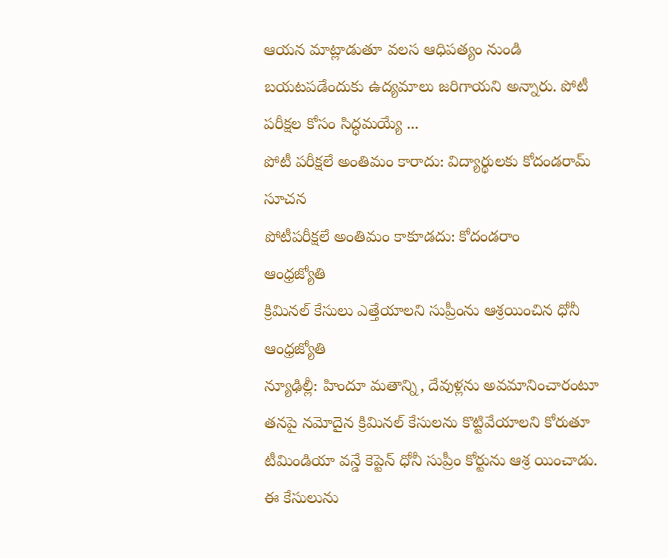ఆయన మాట్లాడుతూ వలస ఆధిపత్యం నుండి బయటపడేందుకు ఉద్యమాలు జరిగాయని అన్నారు. పోటీ పరీక్షల కోసం సిద్ధమయ్యే ...
పోటీ పరీక్షలే అంతిమం కారాదు: విద్యార్థులకు కోదండరామ్ సూచన
పోటీపరీక్షలే అంతిమం కాకూడదు: కోదండరాం
ఆంధ్రజ్యోతి
క్రిమినల్ కేసులు ఎత్తేయాలని సుప్రీంను ఆశ్రయించిన ధోనీ
ఆంధ్రజ్యోతి
న్యూఢిల్లీ: హిందూ మతాన్ని, దేవుళ్లను అవమానించారంటూ తనపై నమోదైన క్రిమినల్ కేసులను కొట్టివేయాలని కోరుతూ టీమిండియా వన్డే కెప్టెన్ ధోనీ సుప్రీం కోర్టును ఆశ్ర యించాడు. ఈ కేసులును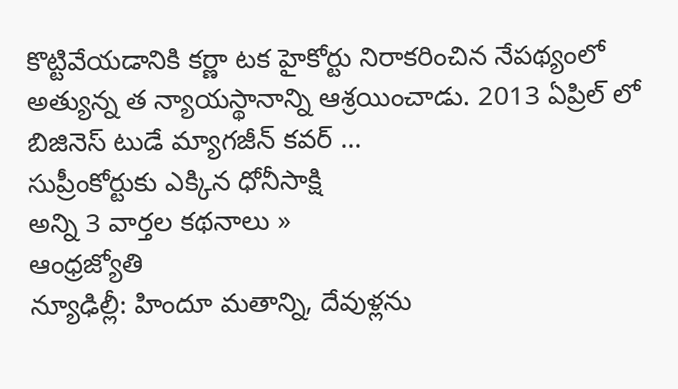కొట్టివేయడానికి కర్ణా టక హైకోర్టు నిరాకరించిన నేపథ్యంలో అత్యున్న త న్యాయస్థానాన్ని ఆశ్రయించాడు. 2013 ఏప్రిల్ లో బిజినెస్ టుడే మ్యాగజీన్ కవర్ ...
సుప్రీంకోర్టుకు ఎక్కిన ధోనీసాక్షి
అన్ని 3 వార్తల కథనాలు »
ఆంధ్రజ్యోతి
న్యూఢిల్లీ: హిందూ మతాన్ని, దేవుళ్లను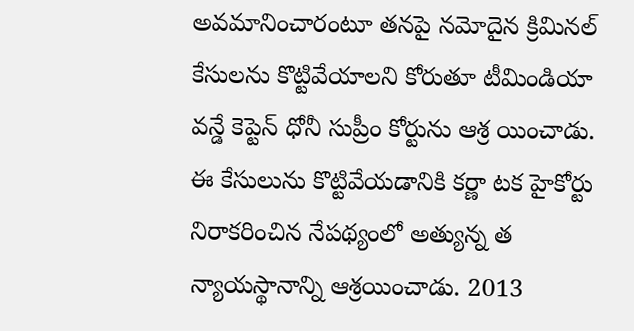అవమానించారంటూ తనపై నమోదైన క్రిమినల్ కేసులను కొట్టివేయాలని కోరుతూ టీమిండియా వన్డే కెప్టెన్ ధోనీ సుప్రీం కోర్టును ఆశ్ర యించాడు. ఈ కేసులును కొట్టివేయడానికి కర్ణా టక హైకోర్టు నిరాకరించిన నేపథ్యంలో అత్యున్న త న్యాయస్థానాన్ని ఆశ్రయించాడు. 2013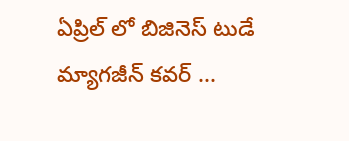ఏప్రిల్ లో బిజినెస్ టుడే మ్యాగజీన్ కవర్ ...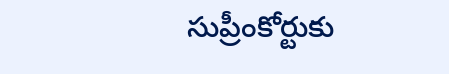సుప్రీంకోర్టుకు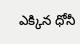ఎక్కిన ధోనీ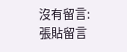沒有留言:
張貼留言